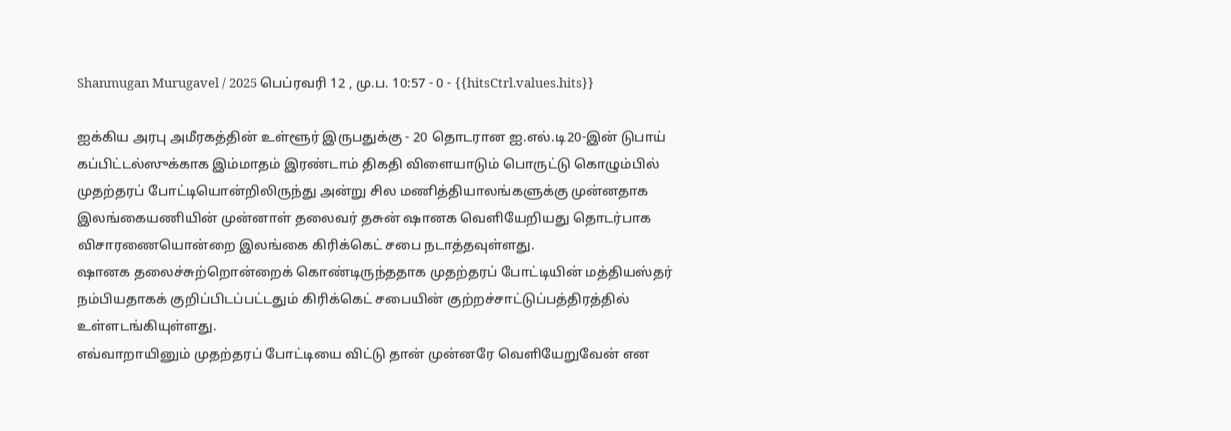Shanmugan Murugavel / 2025 பெப்ரவரி 12 , மு.ப. 10:57 - 0 - {{hitsCtrl.values.hits}}

ஐக்கிய அரபு அமீரகத்தின் உள்ளூர் இருபதுக்கு - 20 தொடரான ஐ.எல்.டி20-இன் டுபாய் கப்பிட்டல்ஸுக்காக இம்மாதம் இரண்டாம் திகதி விளையாடும் பொருட்டு கொழும்பில் முதற்தரப் போட்டியொன்றிலிருந்து அன்று சில மணித்தியாலங்களுக்கு முன்னதாக இலங்கையணியின் முன்னாள் தலைவர் தசுன் ஷானக வெளியேறியது தொடர்பாக விசாரணையொன்றை இலங்கை கிரிக்கெட் சபை நடாத்தவுள்ளது.
ஷானக தலைச்சுற்றொன்றைக் கொண்டிருந்ததாக முதற்தரப் போட்டியின் மத்தியஸ்தர் நம்பியதாகக் குறிப்பிடப்பட்டதும் கிரிக்கெட் சபையின் குற்றச்சாட்டுப்பத்திரத்தில் உள்ளடங்கியுள்ளது.
எவ்வாறாயினும் முதற்தரப் போட்டியை விட்டு தான் முன்னரே வெளியேறுவேன் என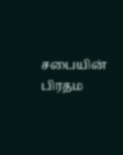சபையின் பிரதம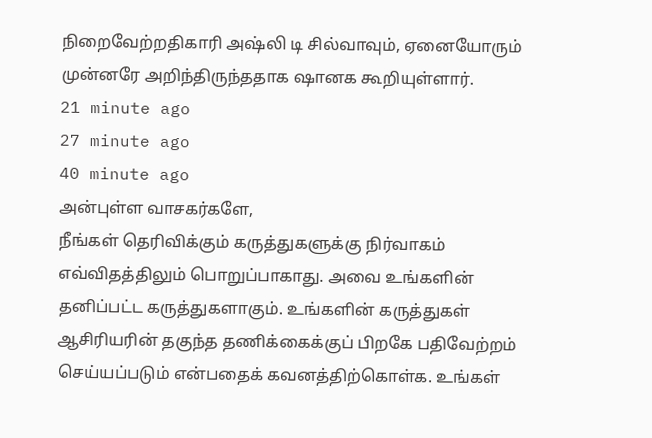நிறைவேற்றதிகாரி அஷ்லி டி சில்வாவும், ஏனையோரும் முன்னரே அறிந்திருந்ததாக ஷானக கூறியுள்ளார்.
21 minute ago
27 minute ago
40 minute ago
அன்புள்ள வாசகர்களே,
நீங்கள் தெரிவிக்கும் கருத்துகளுக்கு நிர்வாகம் எவ்விதத்திலும் பொறுப்பாகாது. அவை உங்களின் தனிப்பட்ட கருத்துகளாகும். உங்களின் கருத்துகள் ஆசிரியரின் தகுந்த தணிக்கைக்குப் பிறகே பதிவேற்றம் செய்யப்படும் என்பதைக் கவனத்திற்கொள்க. உங்கள்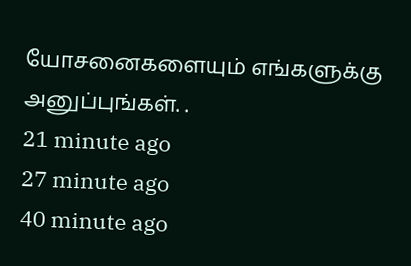யோசனைகளையும் எங்களுக்கு அனுப்புங்கள். .
21 minute ago
27 minute ago
40 minute ago